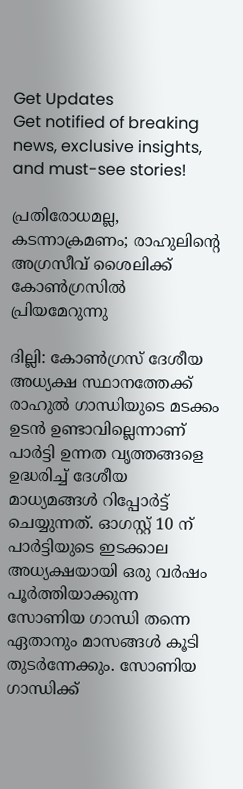Get Updates
Get notified of breaking news, exclusive insights, and must-see stories!

പ്രതിരോധമല്ല, കടന്നാക്രമണം; രാഹുലിന്‍റെ അഗ്രസീവ് ശൈലിക്ക് കോണ്‍ഗ്രസില്‍ പ്രിയമേറുന്നു

ദില്ലി: കോണ്‍ഗ്രസ് ദേശീയ അധ്യക്ഷ സ്ഥാനത്തേക്ക് രാഹുല്‍ ഗാന്ധിയുടെ മടക്കം ഉടന്‍ ഉണ്ടാവില്ലെന്നാണ് പാര്‍ട്ടി ഉന്നത വൃത്തങ്ങളെ ഉദ്ധരിച്ച് ദേശീയ മാധ്യമങ്ങള്‍ റിപ്പോര്‍ട്ട് ചെയ്യുന്നത്. ഓഗസ്റ്റ് 10 ന് പാര്‍ട്ടിയുടെ ഇടക്കാല അധ്യക്ഷയായി ഒരു വര്‍ഷം പൂര്‍ത്തിയാക്കുന്ന സോണിയ ഗാന്ധി തന്നെ ഏതാനും മാസങ്ങള്‍ കൂടി തുടര്‍ന്നേക്കും. സോണിയ ഗാന്ധിക്ക്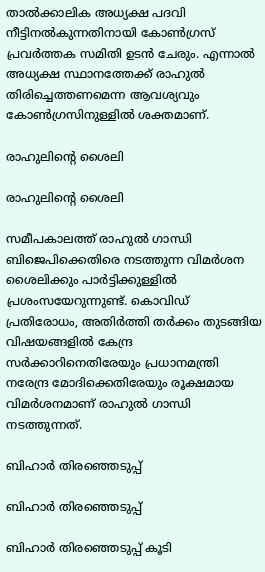താല്‍ക്കാലിക അധ്യക്ഷ പദവി നീട്ടിനല്‍കുന്നതിനായി കോണ്‍ഗ്രസ് പ്രവര്‍ത്തക സമിതി ഉടന്‍ ചേരും. എന്നാല്‍ അധ്യക്ഷ സ്ഥാനത്തേക്ക് രാഹുല്‍ തിരിച്ചെത്തണമെന്ന ആവശ്യവും കോണ്‍ഗ്രസിനുള്ളില്‍ ശക്തമാണ്.

രാഹുലിന്‍റെ ശൈലി

രാഹുലിന്‍റെ ശൈലി

സമീപകാലത്ത് രാഹുല്‍ ഗാന്ധി ബിജെപിക്കെതിരെ നടത്തുന്ന വിമര്‍ശന ശൈലിക്കും പാര്‍ട്ടിക്കുള്ളില്‍ പ്രശംസയേറുന്നുണ്ട്. കൊവിഡ‍് പ്രതിരോധം, അതിര്‍ത്തി തര്‍ക്കം തുടങ്ങിയ വിഷയങ്ങളില്‍ കേന്ദ്ര സര്‍ക്കാറിനെതിരേയും പ്രധാനമന്ത്രി നരേന്ദ്ര മോദിക്കെതിരേയും രൂക്ഷമായ വിമര്‍ശനമാണ് രാഹുല്‍ ഗാന്ധി നടത്തുന്നത്.

ബിഹാര്‍ തിരഞ്ഞെടുപ്പ്

ബിഹാര്‍ തിരഞ്ഞെടുപ്പ്

ബിഹാര്‍ തിരഞ്ഞെടുപ്പ് കൂടി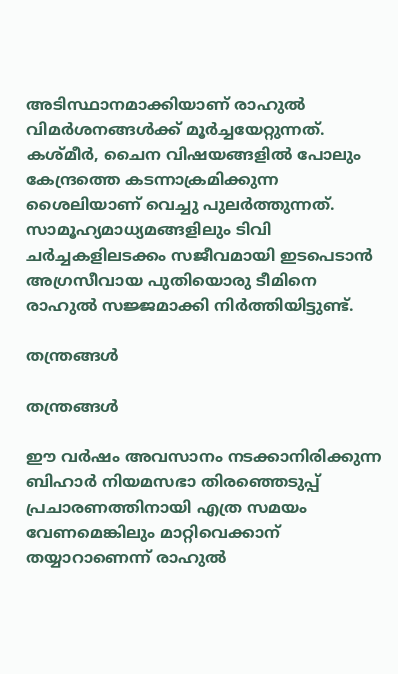അടിസ്ഥാനമാക്കിയാണ് രാഹുല്‍ വിമര്‍ശനങ്ങള്‍ക്ക് മൂര്‍ച്ചയേറ്റുന്നത്. കശ്മീര്‍, ചൈന വിഷയങ്ങളില്‍ പോലും കേന്ദ്രത്തെ കടന്നാക്രമിക്കുന്ന ശൈലിയാണ് വെച്ചു പുലര്‍ത്തുന്നത്. സാമൂഹ്യമാധ്യമങ്ങളിലും ടിവി ചര്‍ച്ചകളിലടക്കം സജീവമായി ഇടപെടാന്‍ അഗ്രസീവായ പുതിയൊരു ടീമിനെ രാഹുല്‍ സജ്ജമാക്കി നിര്‍ത്തിയിട്ടുണ്ട്.

തന്ത്രങ്ങള്‍

തന്ത്രങ്ങള്‍

ഈ വര്‍ഷം അവസാനം നടക്കാനിരിക്കുന്ന ബിഹാര്‍ നിയമസഭാ തിരഞ്ഞെടുപ്പ് പ്രചാരണത്തിനായി എത്ര സമയം വേണമെങ്കിലും മാറ്റിവെക്കാന‍് തയ്യാറാണെന്ന് രാഹുല്‍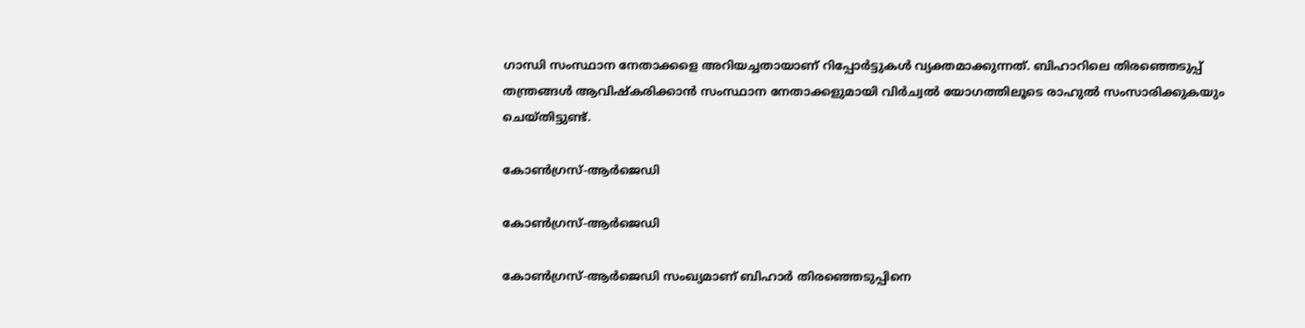ഗാന്ധി സംസ്ഥാന നേതാക്കളെ അറിയച്ചതായാണ് റിപ്പോര്‍ട്ടുകള്‍ വ്യക്തമാക്കുന്നത്. ബിഹാറിലെ തിരഞ്ഞെടുപ്പ് തന്ത്രങ്ങള്‍ ആവിഷ്കരിക്കാന്‍ സംസ്ഥാന നേതാക്കളുമായി വിര്‍ച്വല്‍ യോഗത്തിലൂടെ രാഹുല്‍ സംസാരിക്കുകയും ചെയ്തിട്ടുണ്ട്.

കോണ്‍ഗ്രസ്-ആര്‍ജെഡി

കോണ്‍ഗ്രസ്-ആര്‍ജെഡി

കോണ്‍ഗ്രസ്-ആര്‍ജെഡി സംഖ്യമാണ് ബിഹാര്‍ തിരഞ്ഞെടുപ്പിനെ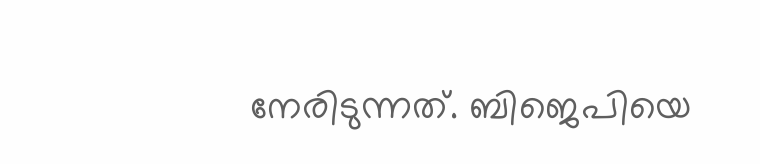നേരിടുന്നത്. ബിജെപിയെ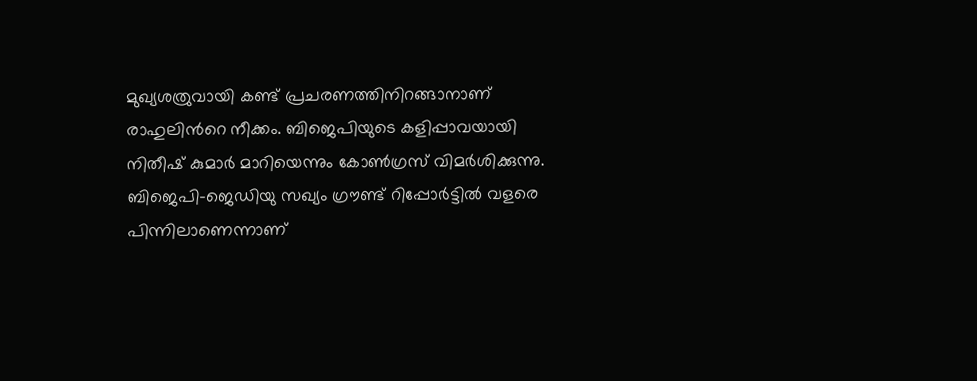മുഖ്യശത്രുവായി കണ്ട് പ്രചരണത്തിനിറങ്ങാനാണ് രാഹുലിന്‍റെ നീക്കം. ബിജെപിയുടെ കളിപ്പാവയായി നിതീഷ് കുമാര്‍ മാറിയെന്നും കോണ്‍ഗ്രസ് വിമര്‍ശിക്കുന്നു. ബിജെപി-ജെഡിയു സഖ്യം ഗ്രൗണ്ട് റിപ്പോര്‍ട്ടില്‍ വളരെ പിന്നിലാണെന്നാണ്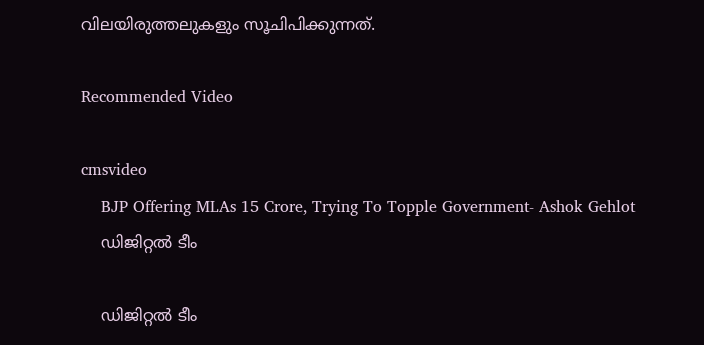വിലയിരുത്തലുകളും സൂചിപിക്കുന്നത്.

Recommended Video

cmsvideo
    BJP Offering MLAs 15 Crore, Trying To Topple Government- Ashok Gehlot
    ഡിജിറ്റല്‍ ടീം

    ഡിജിറ്റല്‍ ടീം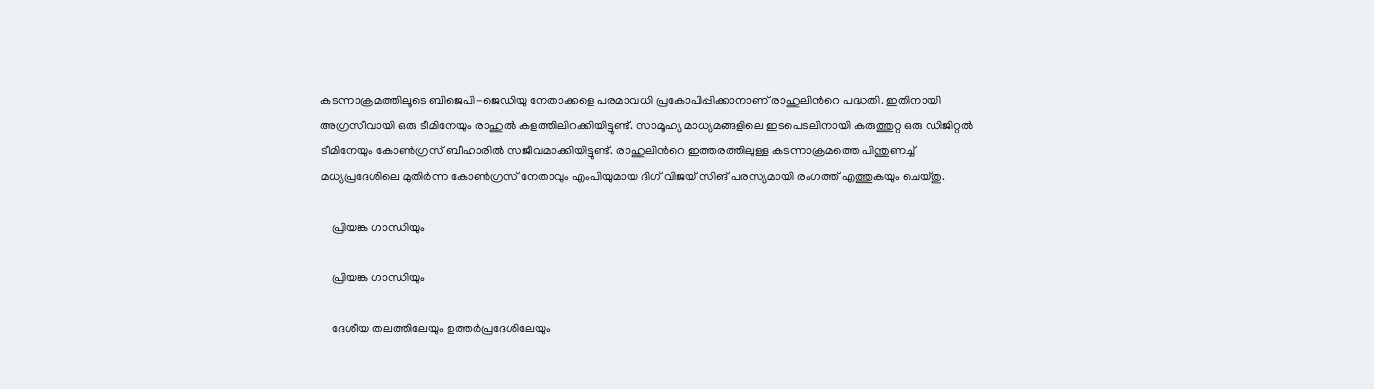കടന്നാക്രമത്തിലൂടെ ബിജെപി-ജെഡിയു നേതാക്കളെ പരമാവധി പ്രകോപിപ്പിക്കാനാണ് രാഹുലിന്‍റെ പദ്ധതി. ഇതിനായി അഗ്രസീവായി ഒരു ടീമിനേയും രാഹുല്‍ കളത്തിലിറക്കിയിട്ടുണ്ട്. സാമൂഹ്യ മാധ്യമങ്ങളിലെ ഇടപെടലിനായി കരുത്തുറ്റ ഒരു ഡിജിറ്റല്‍ ടീമിനേയും കോണ്‍ഗ്രസ് ബീഹാരില്‍ സജീവമാക്കിയിട്ടുണ്ട്. രാഹുലിന്‍റെ ഇത്തരത്തിലുള്ള കടന്നാക്രമത്തെ പിന്തുണച്ച് മധ്യപ്രദേശിലെ മുതിര്‍ന്ന കോണ്‍ഗ്രസ് നേതാവും എംപിയുമായ ദിഗ് വിജയ് സിങ് പരസ്യമായി രംഗത്ത് എത്തുകയും ചെയ്തു.

    പ്രിയങ്ക ഗാന്ധിയും

    പ്രിയങ്ക ഗാന്ധിയും

    ദേശീയ തലത്തിലേയും ഉത്തര്‍പ്രദേശിലേയും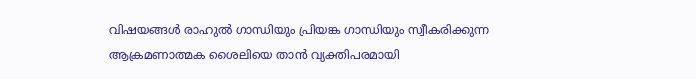വിഷയങ്ങള്‍ രാഹുല്‍ ഗാന്ധിയും പ്രിയങ്ക ഗാന്ധിയും സ്വീകരിക്കുന്ന ആക്രമണാത്മക ശൈലിയെ താന്‍ വ്യക്തിപരമായി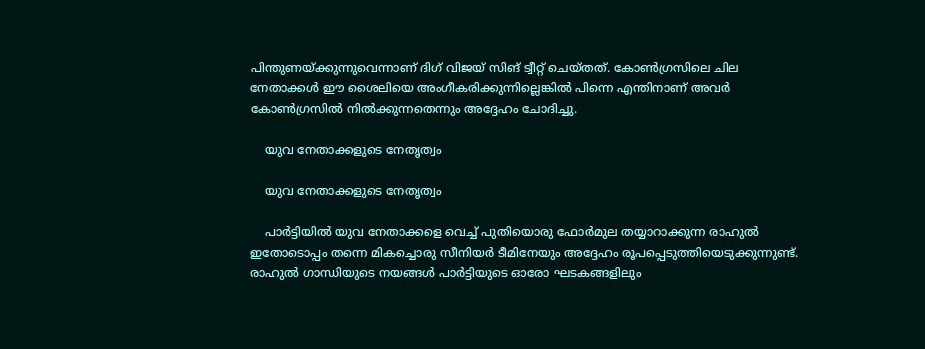പിന്തുണയ്ക്കുന്നുവെന്നാണ് ദിഗ് വിജയ് സിങ് ട്വീറ്റ് ചെയ്തത്. കോണ്‍ഗ്രസിലെ ചില നേതാക്കള്‍ ഈ ശൈലിയെ അംഗീകരിക്കുന്നില്ലെങ്കില്‍ പിന്നെ എന്തിനാണ് അവര്‍ കോണ്‍ഗ്രസില്‍ നില്‍ക്കുന്നതെന്നും അദ്ദേഹം ചോദിച്ചു.

    യുവ നേതാക്കളുടെ നേതൃത്വം

    യുവ നേതാക്കളുടെ നേതൃത്വം

    പാര്‍ട്ടിയില്‍ യുവ നേതാക്കളെ വെച്ച് പുതിയൊരു ഫോര്‍മുല തയ്യാറാക്കുന്ന രാഹുല്‍ ഇതോടൊപ്പം തന്നെ മികച്ചൊരു സീനിയര്‍ ടീമിനേയും അദ്ദേഹം രൂപപ്പെടുത്തിയെടുക്കുന്നുണ്ട്. രാഹുല്‍ ഗാന്ധിയുടെ നയങ്ങള്‍ പാര്‍ട്ടിയുടെ ഓരോ ഘടകങ്ങളിലും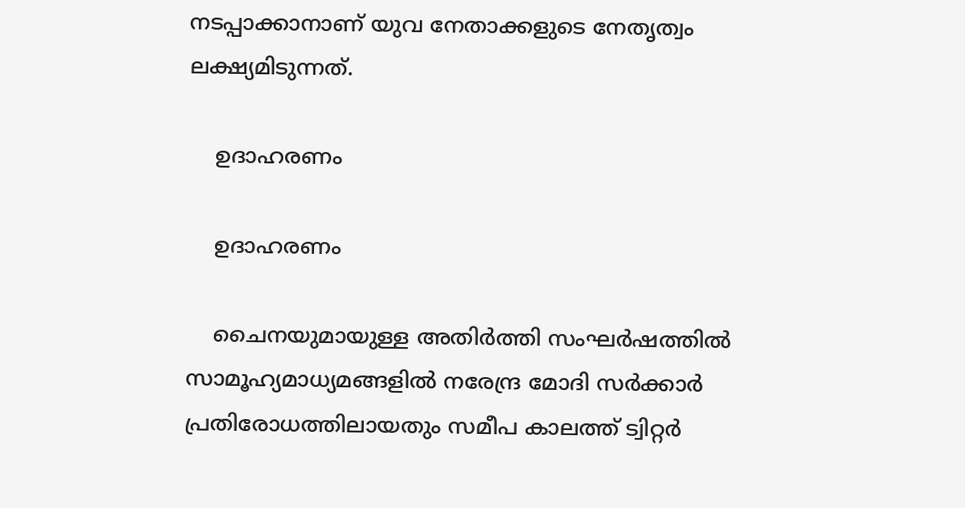നടപ്പാക്കാനാണ് യുവ നേതാക്കളുടെ നേതൃത്വം ലക്ഷ്യമിടുന്നത്.

    ഉദാഹരണം

    ഉദാഹരണം

    ചൈനയുമായുള്ള അതിര്‍ത്തി സംഘര്‍ഷത്തില്‍ സാമൂഹ്യമാധ്യമങ്ങളില്‍ നരേന്ദ്ര മോദി സര്‍ക്കാര്‍ പ്രതിരോധത്തിലായതും സമീപ കാലത്ത് ട്വിറ്റര്‍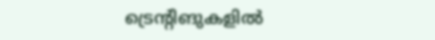ട്രെന്റിങുകളില്‍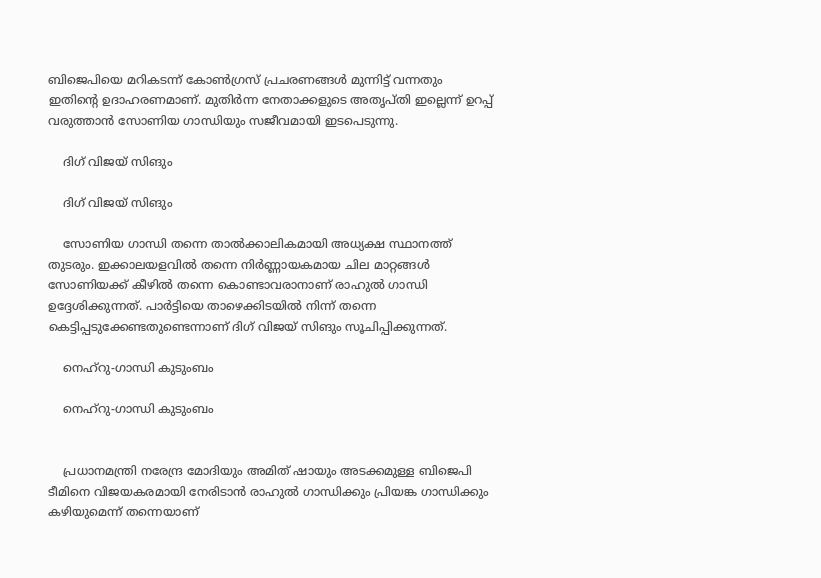ബിജെപിയെ മറികടന്ന് കോണ്‍ഗ്രസ് പ്രചരണങ്ങള്‍ മുന്നിട്ട് വന്നതും ഇതിന്റെ ഉദാഹരണമാണ്. മുതിര്‍ന്ന നേതാക്കളുടെ അതൃപ്തി ഇല്ലെന്ന് ഉറപ്പ് വരുത്താന്‍ സോണിയ ഗാന്ധിയും സജീവമായി ഇടപെടുന്നു.

    ദിഗ് വിജയ് സിങും

    ദിഗ് വിജയ് സിങും

    സോണിയ ഗാന്ധി തന്നെ താല്‍ക്കാലികമായി അധ്യക്ഷ സ്ഥാനത്ത് തുടരും. ഇക്കാലയളവില്‍ തന്നെ നിര്‍ണ്ണായകമായ ചില മാറ്റങ്ങള്‍ സോണിയക്ക് കീഴില്‍ തന്നെ കൊണ്ടാവരാനാണ് രാഹുല്‍ ഗാന്ധി ഉദ്ദേശിക്കുന്നത്. പാർട്ടിയെ താഴെക്കിടയില്‍ നിന്ന് തന്നെ കെട്ടിപ്പടുക്കേണ്ടതുണ്ടെന്നാണ് ദിഗ് വിജയ് സിങും സൂചിപ്പിക്കുന്നത്.

    നെഹ്‌റു-ഗാന്ധി കുടുംബം

    നെഹ്‌റു-ഗാന്ധി കുടുംബം


    പ്രധാനമന്ത്രി നരേന്ദ്ര മോദിയും അമിത് ഷായും അടക്കമുള്ള ബിജെപി ടീമിനെ വിജയകരമായി നേരിടാന്‍ രാഹുല്‍ ഗാന്ധിക്കും പ്രിയങ്ക ഗാന്ധിക്കും കഴിയുമെന്ന് തന്നെയാണ്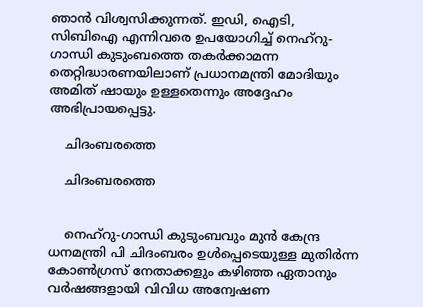ഞാന്‍ വിശ്വസിക്കുന്നത്. ഇഡി, ഐടി, സിബിഐ എന്നിവരെ ഉപയോഗിച്ച് നെഹ്‌റു-ഗാന്ധി കുടുംബത്തെ തകര്‍ക്കാമന്ന തെറ്റിദ്ധാരണയിലാണ് പ്രധാനമന്ത്രി മോദിയും അമിത് ഷായും ഉള്ളതെന്നും അദ്ദേഹം അഭിപ്രായപ്പെട്ടു.

    ചിദംബരത്തെ

    ചിദംബരത്തെ


    നെഹ്‌റു-ഗാന്ധി കുടുംബവും മുൻ കേന്ദ്ര ധനമന്ത്രി പി ചിദംബരം ഉൾപ്പെടെയുള്ള മുതിർന്ന കോൺഗ്രസ് നേതാക്കളും കഴിഞ്ഞ ഏതാനും വർഷങ്ങളായി വിവിധ അന്വേഷണ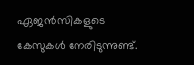ഏജൻസികളുടെ കേസുകള്‍ നേരിടുന്നുണ്ട്.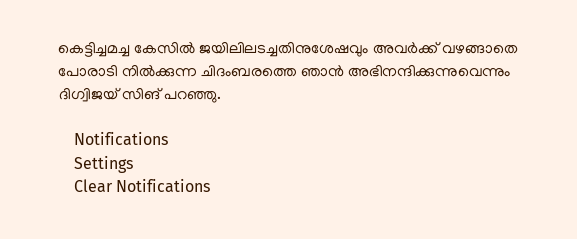കെട്ടിച്ചമച്ച കേസില്‍ ജയിലിലടച്ചതിനുശേഷവും അവര്‍ക്ക് വഴങ്ങാതെ പോരാടി നില്‍ക്കുന്ന ചിദംബരത്തെ ഞാന്‍ അഭിനന്ദിക്കുന്നുവെന്നും ദിഗ്വിജയ് സിങ് പറഞ്ഞു.

    Notifications
    Settings
    Clear Notifications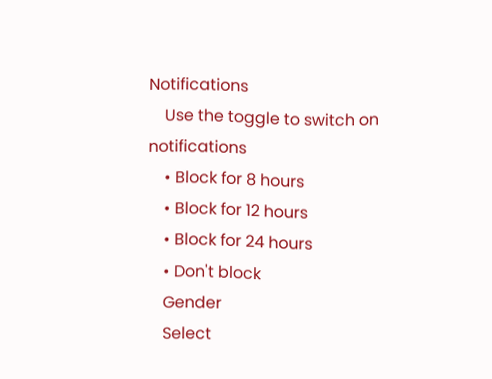Notifications
    Use the toggle to switch on notifications
    • Block for 8 hours
    • Block for 12 hours
    • Block for 24 hours
    • Don't block
    Gender
    Select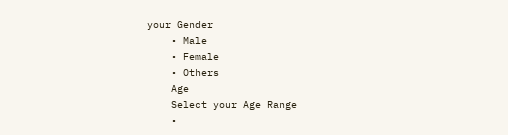your Gender
    • Male
    • Female
    • Others
    Age
    Select your Age Range
    •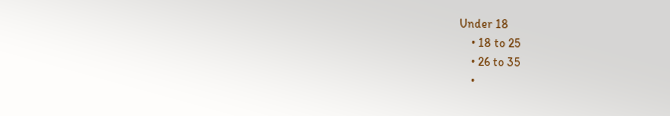Under 18
    • 18 to 25
    • 26 to 35
    •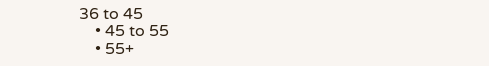36 to 45
    • 45 to 55
    • 55+